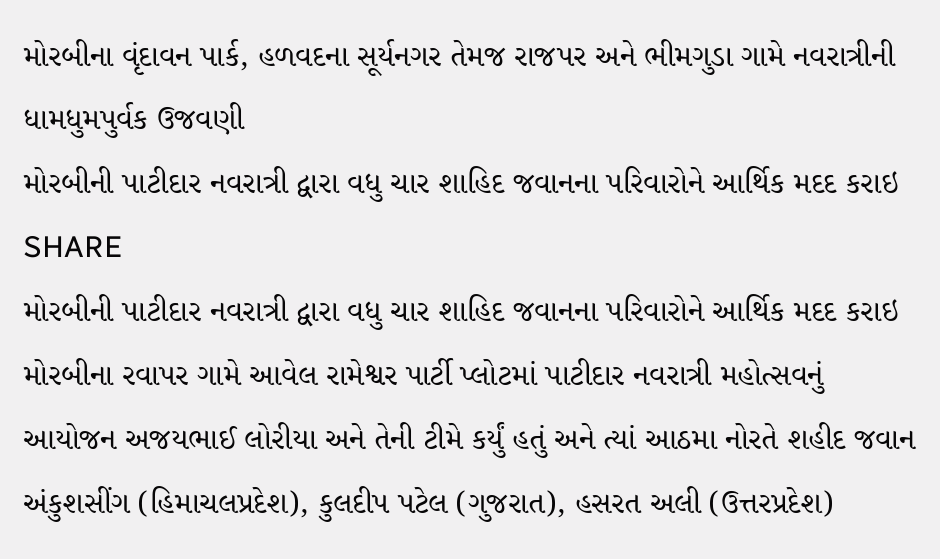મોરબીના વૃંદાવન પાર્ક, હળવદના સૂર્યનગર તેમજ રાજપર અને ભીમગુડા ગામે નવરાત્રીની ધામધુમપુર્વક ઉજવણી
મોરબીની પાટીદાર નવરાત્રી દ્વારા વધુ ચાર શાહિદ જવાનના પરિવારોને આર્થિક મદદ કરાઇ
SHARE
મોરબીની પાટીદાર નવરાત્રી દ્વારા વધુ ચાર શાહિદ જવાનના પરિવારોને આર્થિક મદદ કરાઇ
મોરબીના રવાપર ગામે આવેલ રામેશ્વર પાર્ટી પ્લોટમાં પાટીદાર નવરાત્રી મહોત્સવનું આયોજન અજયભાઈ લોરીયા અને તેની ટીમે કર્યું હતું અને ત્યાં આઠમા નોરતે શહીદ જવાન અંકુશસીંગ (હિમાચલપ્રદેશ), કુલદીપ પટેલ (ગુજરાત), હસરત અલી (ઉત્તરપ્રદેશ)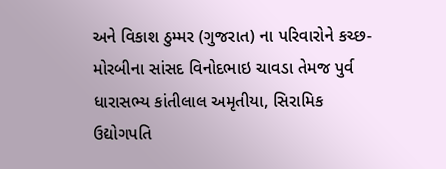અને વિકાશ ઠુમ્મર (ગુજરાત) ના પરિવારોને કચ્છ-મોરબીના સાંસદ વિનોદભાઇ ચાવડા તેમજ પુર્વ ધારાસભ્ય કાંતીલાલ અમૃતીયા, સિરામિક ઉદ્યોગપતિ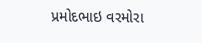પ્રમોદભાઇ વરમોરા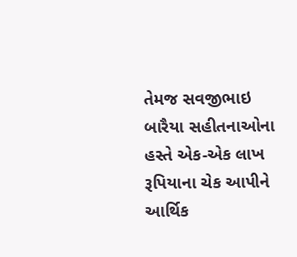તેમજ સવજીભાઇ બારૈયા સહીતનાઓના હસ્તે એક-એક લાખ રૂપિયાના ચેક આપીને આર્થિક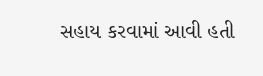સહાય કરવામાં આવી હતી